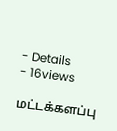- Details
- 16views

மட்டக்களப்பு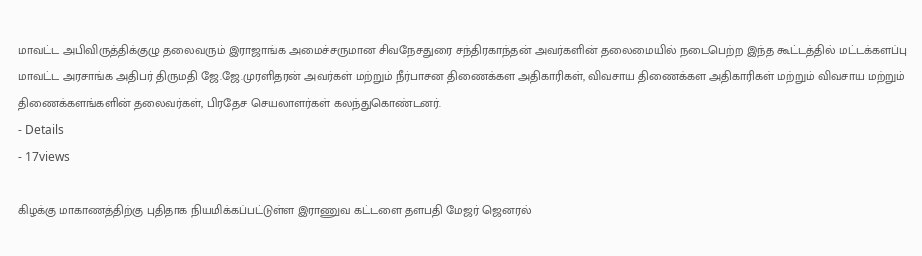மாவட்ட அபிவிருத்திக்குழு தலைவரும் இராஜாங்க அமைச்சருமான சிவநேசதுரை சந்திரகாந்தன் அவர்களின் தலைமையில் நடைபெற்ற இந்த கூட்டத்தில் மட்டக்களப்பு மாவட்ட அரசாங்க அதிபர் திருமதி ஜே.ஜே.முரளிதரன் அவர்கள் மற்றும் நீர்பாசன திணைக்கள அதிகாரிகள், விவசாய திணைக்கள அதிகாரிகள் மற்றும் விவசாய மற்றும் திணைக்களங்களின் தலைவர்கள், பிரதேச செயலாளர்கள் கலந்துகொண்டனர்.
- Details
- 17views

கிழக்கு மாகாணத்திற்கு புதிதாக நியமிக்கப்பட்டுள்ள இராணுவ கட்டளை தளபதி மேஜர் ஜெனரல்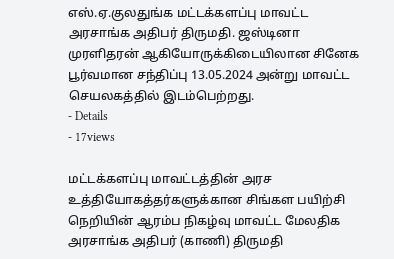எஸ்.ஏ.குலதுங்க மட்டக்களப்பு மாவட்ட அரசாங்க அதிபர் திருமதி. ஜஸ்டினா முரளிதரன் ஆகியோருக்கிடையிலான சினேக பூர்வமான சந்திப்பு 13.05.2024 அன்று மாவட்ட செயலகத்தில் இடம்பெற்றது.
- Details
- 17views

மட்டக்களப்பு மாவட்டத்தின் அரச உத்தியோகத்தர்களுக்கான சிங்கள பயிற்சி நெறியின் ஆரம்ப நிகழ்வு மாவட்ட மேலதிக அரசாங்க அதிபர் (காணி) திருமதி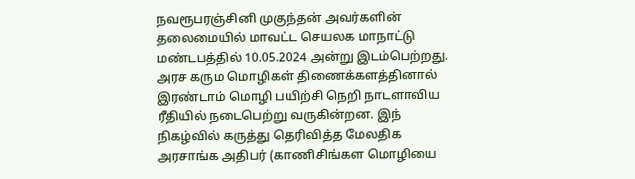நவரூபரஞ்சினி முகுந்தன் அவர்களின் தலைமையில் மாவட்ட செயலக மாநாட்டு மண்டபத்தில் 10.05.2024 அன்று இடம்பெற்றது. அரச கரும மொழிகள் திணைக்களத்தினால் இரண்டாம் மொழி பயிற்சி நெறி நாடளாவிய ரீதியில் நடைபெற்று வருகின்றன. இந் நிகழ்வில் கருத்து தெரிவித்த மேலதிக அரசாங்க அதிபர் (காணிசிங்கள மொழியை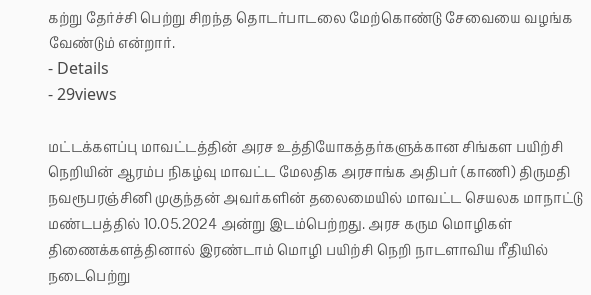கற்று தேர்ச்சி பெற்று சிறந்த தொடர்பாடலை மேற்கொண்டு சேவையை வழங்க வேண்டும் என்றார்.
- Details
- 29views

மட்டக்களப்பு மாவட்டத்தின் அரச உத்தியோகத்தர்களுக்கான சிங்கள பயிற்சி நெறியின் ஆரம்ப நிகழ்வு மாவட்ட மேலதிக அரசாங்க அதிபர் (காணி) திருமதி நவரூபரஞ்சினி முகுந்தன் அவர்களின் தலைமையில் மாவட்ட செயலக மாநாட்டு மண்டபத்தில் 10.05.2024 அன்று இடம்பெற்றது. அரச கரும மொழிகள் திணைக்களத்தினால் இரண்டாம் மொழி பயிற்சி நெறி நாடளாவிய ரீதியில் நடைபெற்று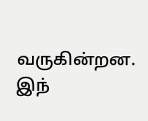வருகின்றன. இந்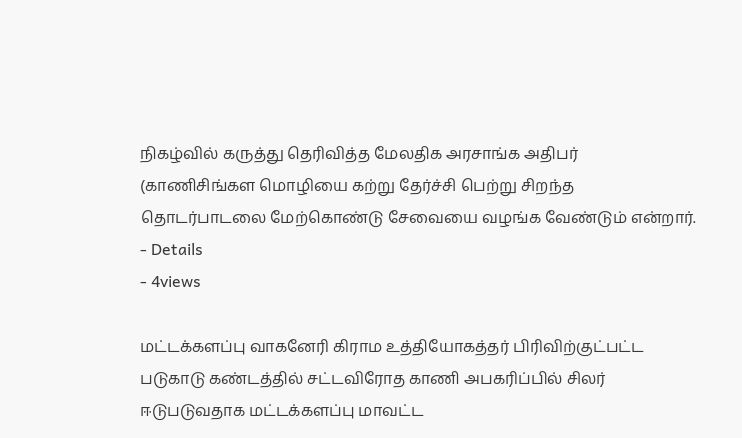நிகழ்வில் கருத்து தெரிவித்த மேலதிக அரசாங்க அதிபர் (காணிசிங்கள மொழியை கற்று தேர்ச்சி பெற்று சிறந்த தொடர்பாடலை மேற்கொண்டு சேவையை வழங்க வேண்டும் என்றார்.
- Details
- 4views

மட்டக்களப்பு வாகனேரி கிராம உத்தியோகத்தர் பிரிவிற்குட்பட்ட படுகாடு கண்டத்தில் சட்டவிரோத காணி அபகரிப்பில் சிலர் ஈடுபடுவதாக மட்டக்களப்பு மாவட்ட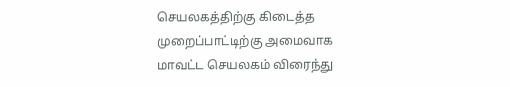செயலகத்திற்கு கிடைத்த முறைப்பாட்டிற்கு அமைவாக மாவட்ட செயலகம் விரைந்து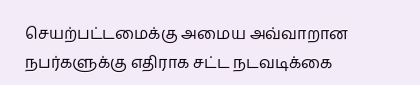செயற்பட்டமைக்கு அமைய அவ்வாறான நபர்களுக்கு எதிராக சட்ட நடவடிக்கை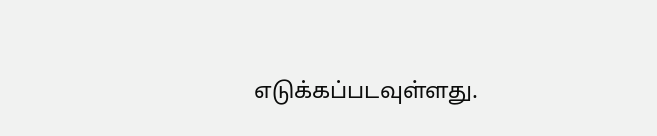எடுக்கப்படவுள்ளது.